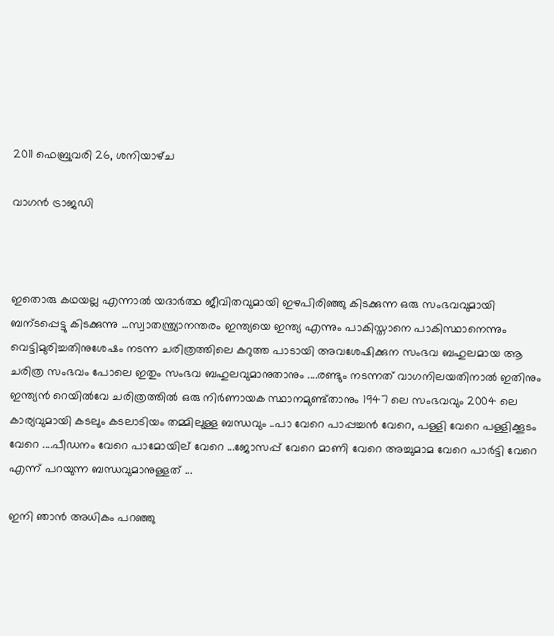2011 ഫെബ്രുവരി 26, ശനിയാഴ്‌ച

വാഗന്‍ ട്രാജഡി



ഇതൊരു കഥയല്ല എന്നാല്‍ യദാര്‍ത്ഥ ജീവിതവുമായി ഇഴപിരിഞ്ഞു കിടക്കുന്ന ഒരു സംഭവവുമായി  ബന്ടപ്പെട്ടു കിടക്കുന്നു ...സ്വാതന്ത്ര്യാനന്തരം ഇന്ത്യയെ ഇന്ത്യ എന്നും പാകിസ്താനെ പാകിസ്ഥാനെന്നും വെട്ടിമുരിച്ചതിനുശേഷം നടന്ന ചരിത്രത്തിലെ കറുത്ത പാടായി അവശേഷിക്കുന സംഭവ ബഹുലമായ ആ ചരിത്ര സംഭവം പോലെ ഇതും സംഭവ ബഹുലവുമാനുതാനും ....രണ്ടും നടന്നത് വാഗനിലയതിനാല്‍ ഇതിനും ഇന്ത്യന്‍ റെയില്‍വേ ചരിത്രത്തില്‍ ഒരു നിര്‍ണായക സ്ഥാനമുണ്ട്താനും 1947 ലെ സംഭവവും 2004 ലെ കാര്യവുമായി കടലും കടലാടിയം തമ്മിലുള്ള ബന്ധവും ..പാ വേറെ പാപ്പച്ചന്‍ വേറെ, പള്ളി വേറെ പള്ളിക്കൂടം വേറെ ....പീഡനം വേറെ പാമോയില് വേറെ ...ജോസപ്പ് വേറെ മാണി വേറെ അച്ചുമാമ വേറെ പാര്‍ട്ടി വേറെ എന്ന് പറയുന്ന ബന്ധവുമാനുള്ളത് ...

ഇനി ഞാന്‍ അധികം പറഞ്ഞു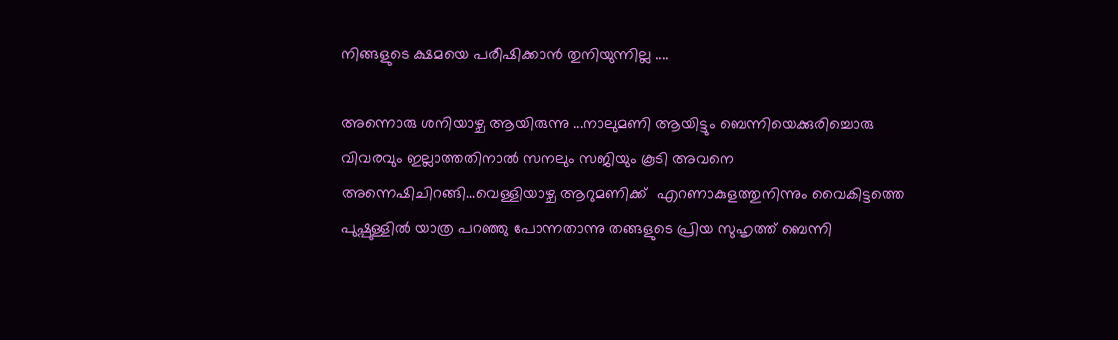നിങ്ങളുടെ ക്ഷമയെ പരീഷിക്കാന്‍ തുനിയുന്നില്ല ....

അന്നൊരു ശനിയാഴ്ച ആയിരുന്നു ...നാലുമണി ആയിട്ടും ബെന്നിയെക്കുരിച്ചൊരു വിവരവും ഇല്ലാത്തതിനാല്‍ സനലും സജിയും കൂടി അവനെ അന്നെഷിചിറങ്ങി...വെള്ളിയാഴ്ച ആറുമണിക്ക്  എറണാകുളത്തുനിന്നും വൈകിട്ടത്തെ പുഷ്പുള്ളില്‍ യാത്ര പറഞ്ഞു പോന്നതാന്നു തങ്ങളുടെ പ്രിയ സുഹൃത്ത് ബെന്നി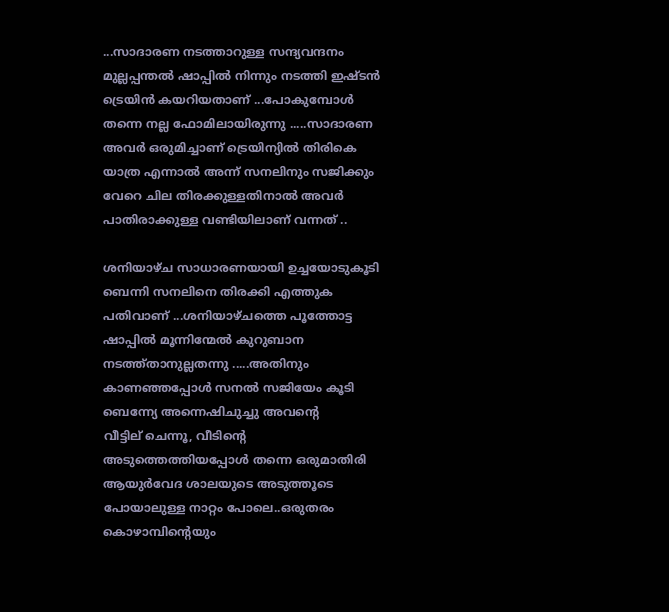...സാദാരണ നടത്താറുള്ള സന്ദ്യവന്ദനം മുല്ലപ്പന്തല്‍ ഷാപ്പില്‍ നിന്നും നടത്തി ഇഷ്ടന്‍ ട്രെയിന്‍ കയറിയതാണ് ...പോകുമ്പോള്‍ തന്നെ നല്ല ഫോമിലായിരുന്നു .....സാദാരണ അവര്‍ ഒരുമിച്ചാണ് ട്രെയിന്യില്‍ തിരികെ യാത്ര എന്നാല്‍ അന്ന് സനലിനും സജിക്കും വേറെ ചില തിരക്കുള്ളതിനാല്‍ അവര്‍ പാതിരാക്കുള്ള വണ്ടിയിലാണ് വന്നത് ..

ശനിയാഴ്ച സാധാരണയായി ഉച്ചയോടുകൂടി ബെന്നി സനലിനെ തിരക്കി എത്തുക പതിവാണ് ...ശനിയാഴ്ചത്തെ പൂത്തോട്ട ഷാപ്പില്‍ മൂന്നിന്മേല്‍ കുറുബാന നടത്ത്താനുല്ലതന്നു .....അതിനും കാണഞ്ഞപ്പോള്‍ സനല്‍ സജിയേം കൂടി ബെന്ന്യേ അന്നെഷിചുച്ചു അവന്റെ വീട്ടില് ‍ചെന്നൂ, വീടിന്റെ അടുത്തെത്തിയപ്പോള്‍ തന്നെ ഒരുമാതിരി ആയുര്‍വേദ ശാലയുടെ അടുത്തൂടെ പോയാലുള്ള നാറ്റം പോലെ..ഒരുതരം കൊഴാമ്പിന്റെയും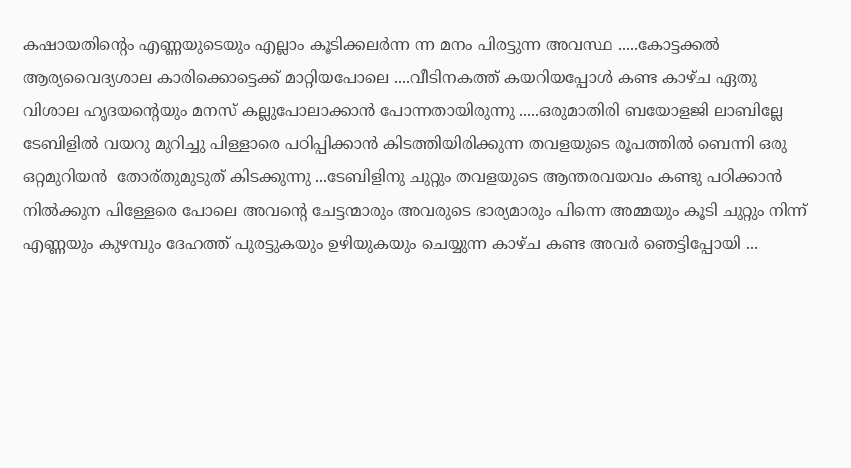കഷായതിന്റെം എണ്ണയുടെയും എല്ലാം കൂടിക്കലര്‍ന്ന ന്ന മനം പിരട്ടുന്ന അവസ്ഥ .....കോട്ടക്കല്‍ ആര്യവൈദ്യശാല കാരിക്കൊട്ടെക്ക് മാറ്റിയപോലെ ....വീടിനകത്ത് കയറിയപ്പോള്‍ കണ്ട കാഴ്ച ഏതു വിശാല ഹൃദയന്റെയും മനസ് കല്ലുപോലാക്കാന്‍ പോന്നതായിരുന്നു .....ഒരുമാതിരി ബയോളജി ലാബില്ലേ ടേബിളില്‍ വയറു മുറിച്ചു പിള്ളാരെ പഠിപ്പിക്കാന്‍ കിടത്തിയിരിക്കുന്ന തവളയുടെ രൂപത്തില്‍ ബെന്നി ഒരു ഒറ്റമുറിയന്‍  തോര്തുമുടുത് കിടക്കുന്നു ...ടേബിളിനു ചുറ്റും തവളയുടെ ആന്തരവയവം കണ്ടു പഠിക്കാന്‍ നില്‍ക്കുന പിള്ളേരെ പോലെ അവന്റെ ചേട്ടന്മാരും അവരുടെ ഭാര്യമാരും പിന്നെ അമ്മയും കൂടി ചുറ്റും നിന്ന് എണ്ണയും കുഴമ്പും ദേഹത്ത് പുരട്ടുകയും ഉഴിയുകയും ചെയ്യുന്ന കാഴ്ച കണ്ട അവര്‍ ഞെട്ടിപ്പോയി ...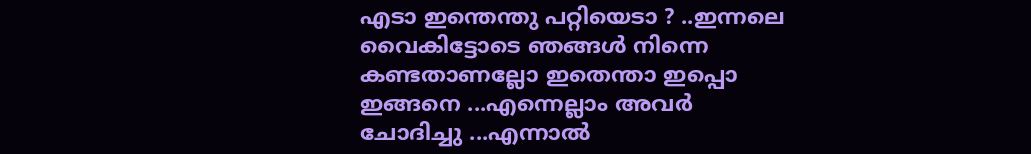എടാ ഇന്തെന്തു പറ്റിയെടാ ? ..ഇന്നലെ വൈകിട്ടോടെ ഞങ്ങള്‍ നിന്നെ കണ്ടതാണല്ലോ ഇതെന്താ ഇപ്പൊ ഇങ്ങനെ ...എന്നെല്ലാം അവര്‍ ചോദിച്ചു ...എന്നാല്‍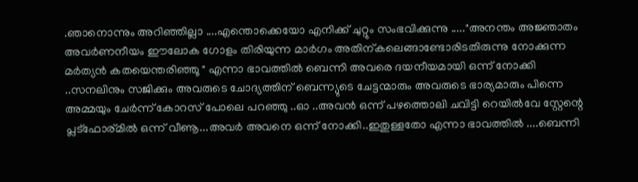.ഞാനൊന്നും അറിഞ്ഞില്ലാ ....എന്തൊക്കെയോ എനിക്ക് ചുറ്റും സംഭവിക്കുന്നു ....."അനന്തം അജ്ഞാതം അവര്‍ണനീയം ഈലോക ഗോളം തിരിയുന്ന മാര്‍ഗം അതിന്കലെങ്ങാണ്ടോരിടതിരുന്നു നോക്കുന്ന മര്‍ത്യന്‍ കതയെന്തരിഞ്ഞൂ " എന്നാ ഭാവത്തില്‍ ബെന്നി അവരെ ദയനീയമായി ഒന്ന് നോക്കി ..സനലിനും സജിക്കും അവരുടെ ചോദ്യത്തിന് ബെന്ന്യുടെ ചേട്ടന്മാരും അവരുടെ ഭാര്യമാരും പിന്നെ അമ്മയും ചേര്‍ന്ന് കോറസ് പോലെ പറഞ്ഞു ..ഓ ..അവന്‍ ഒന്ന് പഴത്തൊലി ചവിട്ടി റെയില്‍വേ സ്റ്റേന്റെ പ്ലട്ഫോര്മില്‍ ഒന്ന് വീണൂ...അവര്‍ അവനെ ഒന്ന് നോക്കി..ഇതുള്ളതോ എന്നാ ഭാവത്തില്‍ ....ബെന്നി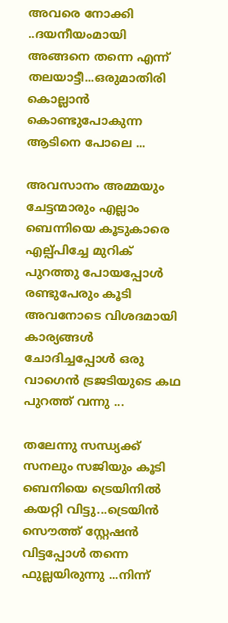അവരെ നോക്കി ..ദയനീയംമായി അങ്ങനെ തന്നെ എന്ന് തലയാട്ടീ...ഒരുമാതിരി കൊല്ലാന്‍ കൊണ്ടുപോകുന്ന ആടിനെ പോലെ ...

അവസാനം അമ്മയും ചേട്ടന്മാരും എല്ലാം ബെന്നിയെ കൂടുകാരെ എല്പ്പിച്ചേ മുറിക് പുറത്തു പോയപ്പോള്‍ രണ്ടുപേരും കൂടി അവനോടെ വിശദമായി കാര്യങ്ങള്‍ ചോദിച്ചപ്പോള്‍ ഒരു വാഗെന്‍ ട്രജടിയുടെ കഥ പുറത്ത് വന്നു ...

തലേന്നു സന്ധ്യക്ക്‌ സനലും സജിയും കൂടി ബെനിയെ ട്രെയിനില്‍ കയറ്റി വിട്ടു...ട്രെയിന്‍ സൌത്ത് സ്റ്റേഷന്‍ വിട്ടപ്പോള്‍ തന്നെ ഫുല്ലയിരുന്നു ...നിന്ന്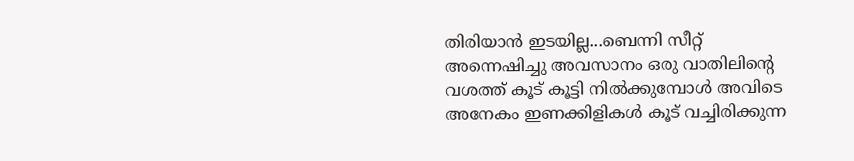തിരിയാന്‍ ഇടയില്ല...ബെന്നി സീറ്റ്‌ അന്നെഷിച്ചു അവസാനം ഒരു വാതിലിന്റെ വശത്ത് കൂട് കൂട്ടി നില്‍ക്കുമ്പോള്‍ അവിടെ അനേകം ഇണക്കിളികള്‍ കൂട് വച്ചിരിക്കുന്ന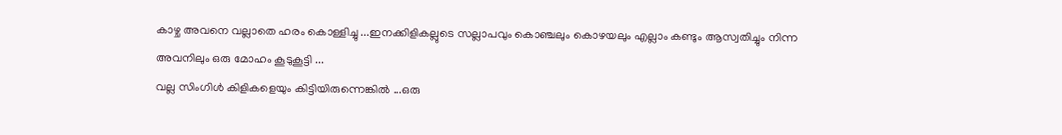കാഴ്ച അവനെ വല്ലാതെ ഹരം കൊള്ളിച്ചു ...ഇനക്കിളികല്ലുടെ സല്ലാപവും കൊഞ്ചലും കൊഴയലും എല്ലാം കണ്ടും ആസ്വതിച്ചും നിന്ന അവനിലും ഒരു മോഹം കൂടുകൂട്ടി ...
വല്ല സിംഗിള്‍ കിളികളെയും കിട്ടിയിരുന്നെങ്കില്‍ ...ഒരു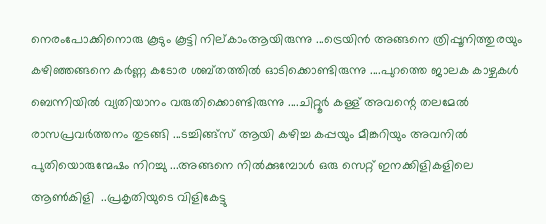നെരംപോക്കിനൊരു കൂടും കൂട്ടി നില്കാംആയിരുന്നു ...ട്രെയിന്‍ അങ്ങനെ ത്രിപ്പൂനിത്തുരയും കഴിഞ്ഞങ്ങനെ കര്‍ണ്ണ കടോര ശബ്തത്തില്‍ ഓടിക്കൊണ്ടിരുന്നു ....പുറത്തെ ജാലക കാഴ്ചകള്‍ ബെന്നിയില്‍ വ്യതിയാനം വരുതിക്കൊണ്ടിരുന്നു ....ചിറ്റൂര്‍ കള്ള് അവന്റെ തലമേല്‍ രാസപ്രവര്‍ത്തനം തുടങ്ങി ...ടച്ചിങ്ങ്സ് ആയി കഴിച്ച കപ്പയും മീങ്കറിയും അവനില്‍ പുതിയൊരുന്മേഷം നിറച്ചു ...അങ്ങനെ നില്‍ക്കുമ്പോള്‍ ഒരു സെറ്റ് ഇനക്കിളികളിലെ ആണ്‍കിളി  ..പ്രകൃതിയുടെ വിളികേട്ടു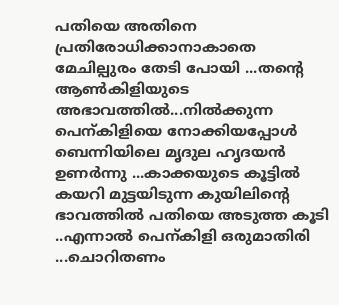പതിയെ അതിനെ പ്രതിരോധിക്കാനാകാതെ മേചില്പുരം തേടി പോയി ...തന്റെ ആണ്‍കിളിയുടെ അഭാവത്തില്‍...നില്‍ക്കുന്ന പെന്കിളിയെ നോക്കിയപ്പോള്‍ ബെന്നിയിലെ മൃദുല ഹൃദയന്‍ ഉണര്‍ന്നു ...കാക്കയുടെ കൂട്ടില്‍ കയറി മുട്ടയിടുന്ന കുയിലിന്റെ ഭാവത്തില്‍ പതിയെ അടുത്ത കൂടി ..എന്നാല്‍ പെന്കിളി ഒരുമാതിരി ...ചൊറിതണം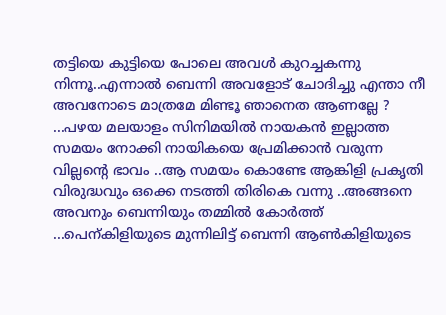തട്ടിയെ കുട്ടിയെ പോലെ അവള്‍ കുറച്ചകന്നു നിന്നൂ..എന്നാല്‍ ബെന്നി അവളോട്‌ ചോദിച്ചു എന്താ നീ അവനോടെ മാത്രമേ മിണ്ടൂ ഞാനെത ആണല്ലേ ? ...പഴയ മലയാളം സിനിമയില്‍ നായകന്‍ ഇല്ലാത്ത സമയം നോക്കി നായികയെ പ്രേമിക്കാന്‍ വരുന്ന വില്ലന്റെ ഭാവം ..ആ സമയം കൊണ്ടേ ആങ്കിളി പ്രകൃതി വിരുദ്ധവും ഒക്കെ നടത്തി തിരികെ വന്നു ..അങ്ങനെ അവനും ബെന്നിയും തമ്മില്‍ കോര്‍ത്ത്‌ ...പെന്കിളിയുടെ മുന്നിലിട്ട് ബെന്നി ആണ്‍കിളിയുടെ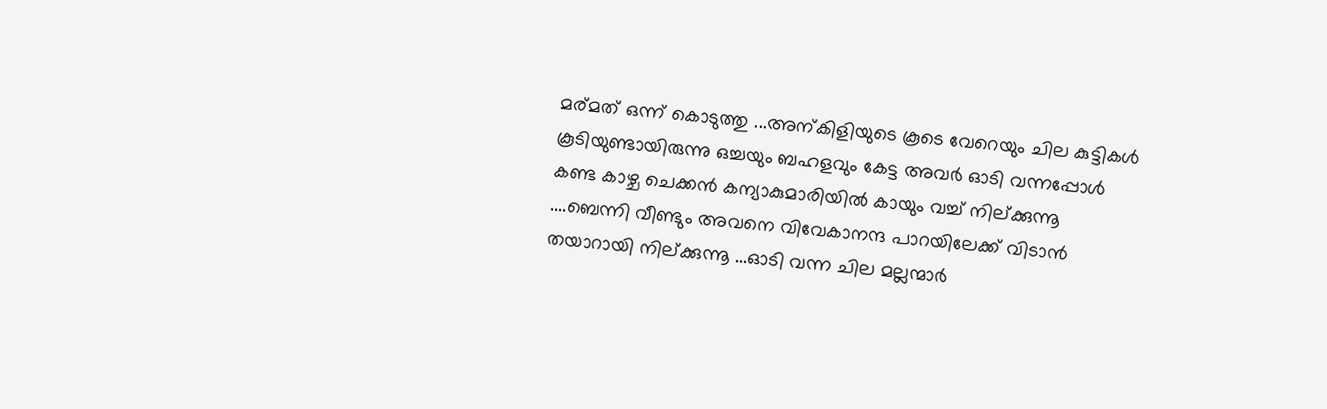മര്മത് ഒന്ന് കൊടുത്തു ...അന്കിളിയുടെ കൂടെ വേറെയും ചില കുട്ടികള്‍ കൂടിയുണ്ടായിരുന്നു ഒച്ചയും ബഹളവും കേട്ട അവര്‍ ഓടി വന്നപ്പോള്‍ കണ്ട കാഴ്ച ചെക്കന്‍ കന്യാകുമാരിയില്‍ കായും വച്ച് നില്ക്കുന്നൂ ....ബെന്നി വീണ്ടും അവനെ വിവേകാനന്ദ പാറയിലേക്ക്‌ വിടാന്‍ തയാറായി നില്ക്കുന്നൂ ...ഓടി വന്ന ചില മല്ലന്മാര്‍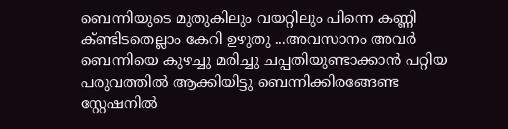ബെന്നിയുടെ മുതുകിലും വയറ്റിലും പിന്നെ കണ്ണി ക്ണ്ടിടതെല്ലാം കേറി ഉഴുതു ...അവസാനം അവര്‍ ബെന്നിയെ കുഴച്ചു മരിച്ചു ചപ്പതിയുണ്ടാക്കാന്‍ പറ്റിയ പരുവത്തില്‍ ആക്കിയിട്ടു ബെന്നിക്കിരങ്ങേണ്ട സ്റ്റേഷനില്‍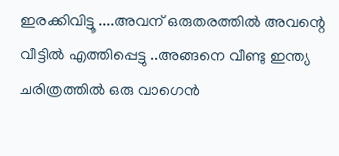ഇരക്കിവിട്ടൂ ....അവന് ഒരുതരത്തില്‍ അവന്റെ വീട്ടില്‍ എത്തിപ്പെട്ടു ..അങ്ങനെ വീണ്ടു ഇന്ത്യ ചരിത്രത്തില്‍ ഒരു വാഗെന്‍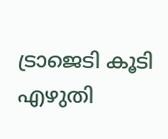ട്രാജെടി കൂടി എഴുതി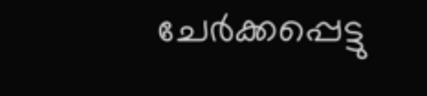ചേര്‍ക്കപ്പെട്ടു